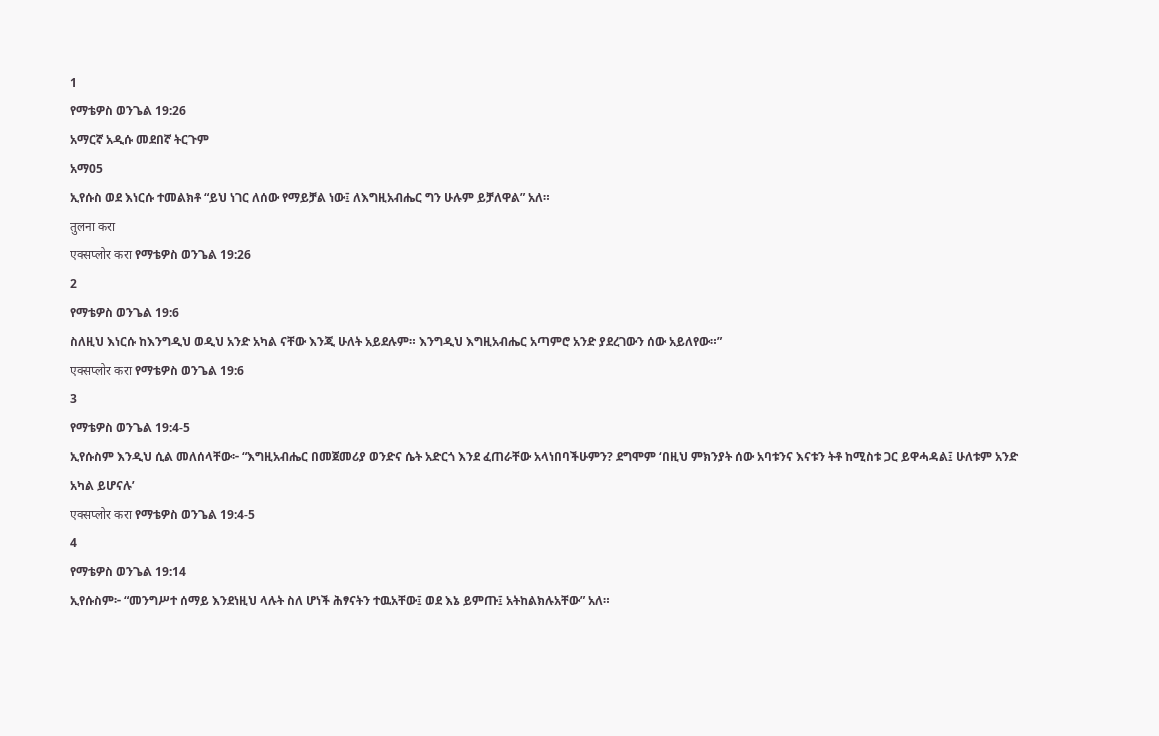1
የማቴዎስ ወንጌል 19:26
አማርኛ አዲሱ መደበኛ ትርጉም
አማ05
ኢየሱስ ወደ እነርሱ ተመልክቶ “ይህ ነገር ለሰው የማይቻል ነው፤ ለእግዚአብሔር ግን ሁሉም ይቻለዋል” አለ።
तुलना करा
एक्सप्लोर करा የማቴዎስ ወንጌል 19:26
2
የማቴዎስ ወንጌል 19:6
ስለዚህ እነርሱ ከእንግዲህ ወዲህ አንድ አካል ናቸው እንጂ ሁለት አይደሉም። እንግዲህ እግዚአብሔር አጣምሮ አንድ ያደረገውን ሰው አይለየው።”
एक्सप्लोर करा የማቴዎስ ወንጌል 19:6
3
የማቴዎስ ወንጌል 19:4-5
ኢየሱስም እንዲህ ሲል መለሰላቸው፦ “እግዚአብሔር በመጀመሪያ ወንድና ሴት አድርጎ እንደ ፈጠራቸው አላነበባችሁምን? ደግሞም ‘በዚህ ምክንያት ሰው አባቱንና እናቱን ትቶ ከሚስቱ ጋር ይዋሓዳል፤ ሁለቱም አንድ አካል ይሆናሉ’
एक्सप्लोर करा የማቴዎስ ወንጌል 19:4-5
4
የማቴዎስ ወንጌል 19:14
ኢየሱስም፦ “መንግሥተ ሰማይ እንደነዚህ ላሉት ስለ ሆነች ሕፃናትን ተዉአቸው፤ ወደ እኔ ይምጡ፤ አትከልክሉአቸው” አለ።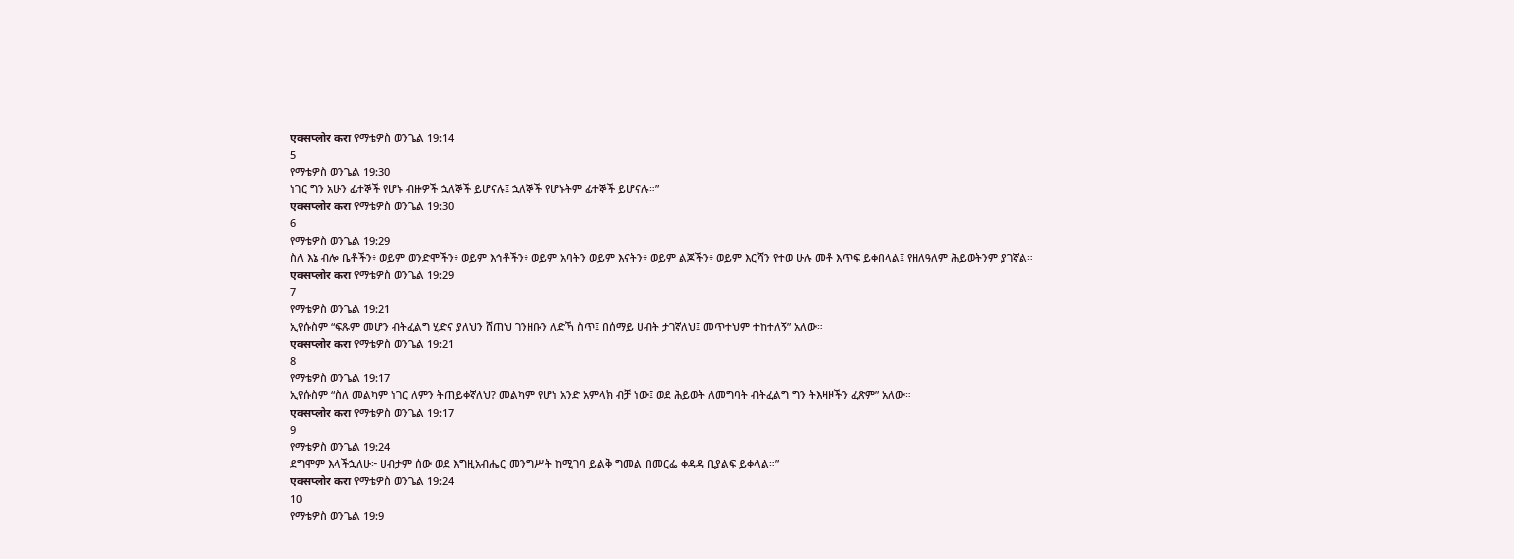एक्सप्लोर करा የማቴዎስ ወንጌል 19:14
5
የማቴዎስ ወንጌል 19:30
ነገር ግን አሁን ፊተኞች የሆኑ ብዙዎች ኋለኞች ይሆናሉ፤ ኋለኞች የሆኑትም ፊተኞች ይሆናሉ።”
एक्सप्लोर करा የማቴዎስ ወንጌል 19:30
6
የማቴዎስ ወንጌል 19:29
ስለ እኔ ብሎ ቤቶችን፥ ወይም ወንድሞችን፥ ወይም እኅቶችን፥ ወይም አባትን ወይም እናትን፥ ወይም ልጆችን፥ ወይም እርሻን የተወ ሁሉ መቶ እጥፍ ይቀበላል፤ የዘለዓለም ሕይወትንም ያገኛል።
एक्सप्लोर करा የማቴዎስ ወንጌል 19:29
7
የማቴዎስ ወንጌል 19:21
ኢየሱስም “ፍጹም መሆን ብትፈልግ ሂድና ያለህን ሸጠህ ገንዘቡን ለድኻ ስጥ፤ በሰማይ ሀብት ታገኛለህ፤ መጥተህም ተከተለኝ” አለው።
एक्सप्लोर करा የማቴዎስ ወንጌል 19:21
8
የማቴዎስ ወንጌል 19:17
ኢየሱስም “ስለ መልካም ነገር ለምን ትጠይቀኛለህ? መልካም የሆነ አንድ አምላክ ብቻ ነው፤ ወደ ሕይወት ለመግባት ብትፈልግ ግን ትእዛዞችን ፈጽም” አለው።
एक्सप्लोर करा የማቴዎስ ወንጌል 19:17
9
የማቴዎስ ወንጌል 19:24
ደግሞም እላችኋለሁ፦ ሀብታም ሰው ወደ እግዚአብሔር መንግሥት ከሚገባ ይልቅ ግመል በመርፌ ቀዳዳ ቢያልፍ ይቀላል።”
एक्सप्लोर करा የማቴዎስ ወንጌል 19:24
10
የማቴዎስ ወንጌል 19:9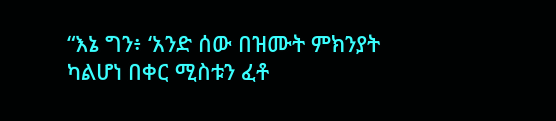“እኔ ግን፥ ‘አንድ ሰው በዝሙት ምክንያት ካልሆነ በቀር ሚስቱን ፈቶ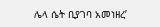ሌላ ሴት ቢያገባ አመነዘረ’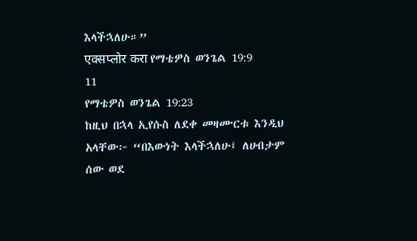እላችኋለሁ።”
एक्सप्लोर करा የማቴዎስ ወንጌል 19:9
11
የማቴዎስ ወንጌል 19:23
ከዚህ በኋላ ኢየሱስ ለደቀ መዛሙርቱ እንዲህ አላቸው፦ “በእውነት እላችኋለሁ፤ ለሀብታም ሰው ወደ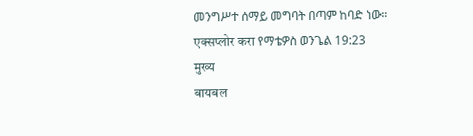መንግሥተ ሰማይ መግባት በጣም ከባድ ነው።
एक्सप्लोर करा የማቴዎስ ወንጌል 19:23
मुख्य
बायबल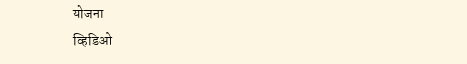योजना
व्हिडिओ